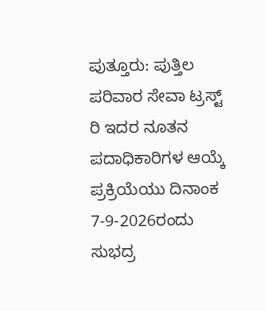ಪುತ್ತೂರು: ಪುತ್ತಿಲ ಪರಿವಾರ ಸೇವಾ ಟ್ರಸ್ಟ್ ರಿ ಇದರ ನೂತನ ಪದಾಧಿಕಾರಿಗಳ ಆಯ್ಕೆ ಪ್ರಕ್ರಿಯೆಯು ದಿನಾಂಕ 7-9-2026ರಂದು ಸುಭದ್ರ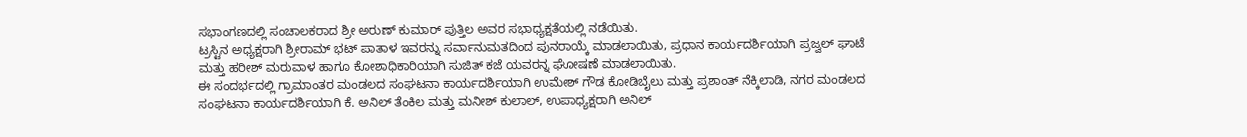ಸಭಾಂಗಣದಲ್ಲಿ ಸಂಚಾಲಕರಾದ ಶ್ರೀ ಅರುಣ್ ಕುಮಾರ್ ಪುತ್ತಿಲ ಅವರ ಸಭಾಧ್ಯಕ್ಷತೆಯಲ್ಲಿ ನಡೆಯಿತು.
ಟ್ರಸ್ಟಿನ ಅಧ್ಯಕ್ಷರಾಗಿ ಶ್ರೀರಾಮ್ ಭಟ್ ಪಾತಾಳ ಇವರನ್ನು ಸರ್ವಾನುಮತದಿಂದ ಪುನರಾಯ್ಕೆ ಮಾಡಲಾಯಿತು, ಪ್ರಧಾನ ಕಾರ್ಯದರ್ಶಿಯಾಗಿ ಪ್ರಜ್ವಲ್ ಘಾಟೆ ಮತ್ತು ಹರೀಶ್ ಮರುವಾಳ ಹಾಗೂ ಕೋಶಾಧಿಕಾರಿಯಾಗಿ ಸುಜಿತ್ ಕಜೆ ಯವರನ್ನ ಘೋಷಣೆ ಮಾಡಲಾಯಿತು.
ಈ ಸಂದರ್ಭದಲ್ಲಿ ಗ್ರಾಮಾಂತರ ಮಂಡಲದ ಸಂಘಟನಾ ಕಾರ್ಯದರ್ಶಿಯಾಗಿ ಉಮೇಶ್ ಗೌಡ ಕೋಡಿಬೈಲು ಮತ್ತು ಪ್ರಶಾಂತ್ ನೆಕ್ಕಿಲಾಡಿ, ನಗರ ಮಂಡಲದ ಸಂಘಟನಾ ಕಾರ್ಯದರ್ಶಿಯಾಗಿ ಕೆ. ಅನಿಲ್ ತೆಂಕಿಲ ಮತ್ತು ಮನೀಶ್ ಕುಲಾಲ್, ಉಪಾಧ್ಯಕ್ಷರಾಗಿ ಅನಿಲ್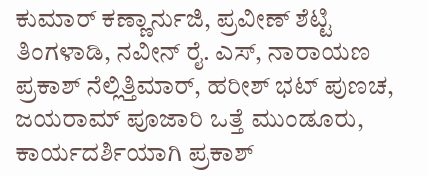ಕುಮಾರ್ ಕಣ್ಣಾರ್ನುಜಿ, ಪ್ರವೀಣ್ ಶೆಟ್ಟಿ ತಿಂಗಳಾಡಿ, ನವೀನ್ ರೈ. ಎಸ್, ನಾರಾಯಣ ಪ್ರಕಾಶ್ ನೆಲ್ಲಿತ್ತಿಮಾರ್, ಹರೀಶ್ ಭಟ್ ಪುಣಚ, ಜಯರಾಮ್ ಪೂಜಾರಿ ಒತ್ತೆ ಮುಂಡೂರು, ಕಾರ್ಯದರ್ಶಿಯಾಗಿ ಪ್ರಕಾಶ್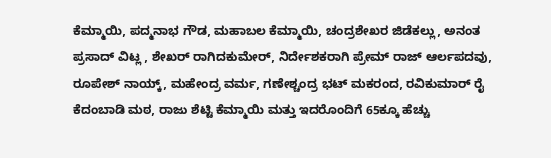ಕೆಮ್ಮಾಯಿ, ಪದ್ಮನಾಭ ಗೌಡ, ಮಹಾಬಲ ಕೆಮ್ಮಾಯಿ, ಚಂದ್ರಶೇಖರ ಜಿಡೆಕಲ್ಲು, ಅನಂತ ಪ್ರಸಾದ್ ವಿಟ್ಲ , ಶೇಖರ್ ರಾಗಿದಕುಮೇರ್, ನಿರ್ದೇಶಕರಾಗಿ ಪ್ರೇಮ್ ರಾಜ್ ಆರ್ಲಪದವು, ರೂಪೇಶ್ ನಾಯ್ಕ್, ಮಹೇಂದ್ರ ವರ್ಮ, ಗಣೇಶ್ಚಂದ್ರ ಭಟ್ ಮಕರಂದ, ರವಿಕುಮಾರ್ ರೈ ಕೆದಂಬಾಡಿ ಮಠ, ರಾಜು ಶೆಟ್ಟಿ ಕೆಮ್ಮಾಯಿ ಮತ್ತು ಇದರೊಂದಿಗೆ 65ಕ್ಕೂ ಹೆಚ್ಚು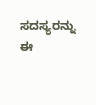ಸದಸ್ಯರನ್ನು ಈ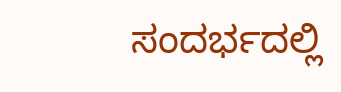ಸಂದರ್ಭದಲ್ಲಿ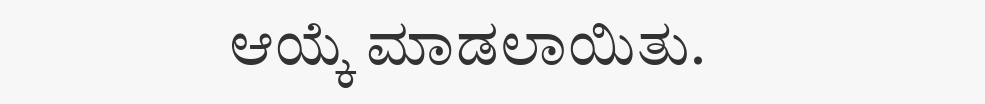ಆಯ್ಕೆ ಮಾಡಲಾಯಿತು.